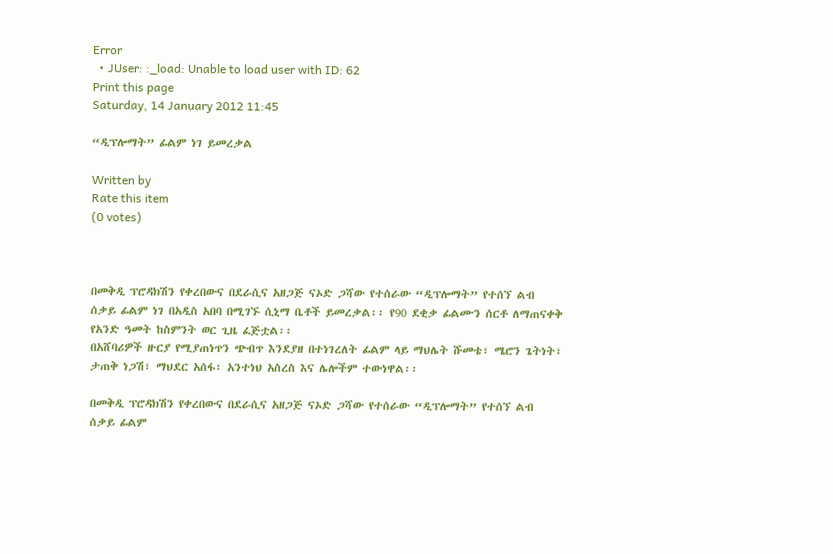Error
  • JUser: :_load: Unable to load user with ID: 62
Print this page
Saturday, 14 January 2012 11:45

“ዲፕሎማት” ፊልም ነገ ይመረቃል

Written by
Rate this item
(0 votes)



በመቅዲ ፕሮዳክሽን የቀረበውና በደራሲና አዘጋጅ ናኦድ ጋሻው የተሰራው “ዲፕሎማት” የተሰኘ ልብ ሰቃይ ፊልም ነገ በአዲስ አበባ በሚገኙ ሲኒማ ቤቶች ይመረቃል፡፡ የ90 ደቂቃ ፊልሙን ሰርቶ ለማጠናቀቅ የአንድ ዓመት ከስምንት ወር ጊዜ ፈጅቷል፡፡
በአሸባሪዎች ዙርያ የሚያጠነጥን ጭብጥ እንደያዘ በተነገረለት ፊልም ላይ ማህሌት ሹመቴ፣ ሜሮን ጌትነት፣ ታጠቅ ነጋሽ፣ ማህደር አሰፋ፣ አንተነህ አስረስ እና ሌሎችም ተውነዋል፡፡

በመቅዲ ፕሮዳክሽን የቀረበውና በደራሲና አዘጋጅ ናኦድ ጋሻው የተሰራው “ዲፕሎማት” የተሰኘ ልብ ሰቃይ ፊልም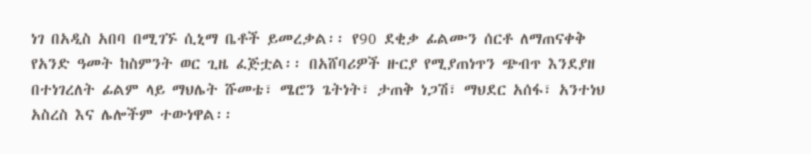ነገ በአዲስ አበባ በሚገኙ ሲኒማ ቤቶች ይመረቃል፡፡ የ90 ደቂቃ ፊልሙን ሰርቶ ለማጠናቀቅ የአንድ ዓመት ከስምንት ወር ጊዜ ፈጅቷል፡፡ በአሸባሪዎች ዙርያ የሚያጠነጥን ጭብጥ እንደያዘ በተነገረለት ፊልም ላይ ማህሌት ሹመቴ፣ ሜሮን ጌትነት፣ ታጠቅ ነጋሽ፣ ማህደር አሰፋ፣ አንተነህ አስረስ እና ሌሎችም ተውነዋል፡፡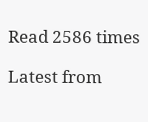Read 2586 times

Latest from